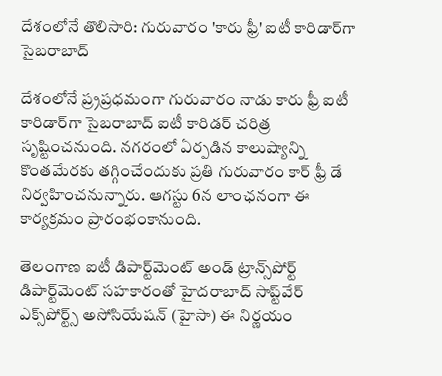దేశంలోనే తొలిసారి: గురువారం 'కారు ఫ్రీ' ఐటీ కారిడార్‌గా సైబరాబాద్

దేశంలోనే ప్ర్రప్రధమంగా గురువారం నాడు కారు ఫ్రీ ఐటీ కారిడార్‌గా సైబరాబాద్ ఐటీ కారిడర్ చరిత్ర సృష్టించనుంది. నగరంలో ఏర్పడిన కాలుష్యాన్ని కొంతమేరకు తగ్గించేందుకు ప్రతి గురువారం కార్ ఫ్రీ డే నిర్వహించనున్నారు. ఆగస్టు 6న లాంఛనంగా ఈ కార్యక్రమం ప్రారంభంకానుంది.

తెలంగాణ ఐటీ డిపార్ట్‌మెంట్ అండ్ ట్రాన్స్‌పోర్ట్ డిపార్ట్‌మెంట్ సహకారంతో హైదరాబాద్ సాప్ట్‌వేర్ ఎక్స్‌పోర్ట్స్ అసోసియేషన్ (హైసా) ఈ నిర్ణయం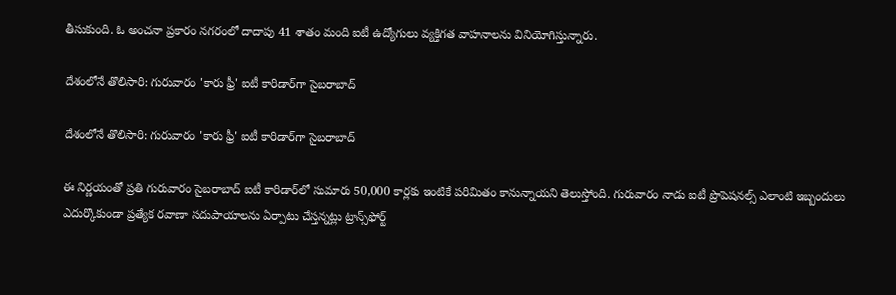తీసుకుంది. ఓ అంచనా ప్రకారం నగరంలో దాదాపు 41 శాతం మంది ఐటీ ఉద్యోగులు వ్యక్తిగత వాహనాలను వినియోగిస్తున్నారు.

దేశంలోనే తొలిసారి: గురువారం 'కారు ఫ్రీ' ఐటీ కారిడార్‌గా సైబరాబాద్

దేశంలోనే తొలిసారి: గురువారం 'కారు ఫ్రీ' ఐటీ కారిడార్‌గా సైబరాబాద్

ఈ నిర్ణయంతో ప్రతి గురువారం సైబరాబాద్ ఐటీ కారిడార్‌లో సుమారు 50,000 కార్లకు ఇంటికే పరిమితం కానున్నాయని తెలుస్తోంది. గురువారం నాడు ఐటీ ప్రొపెషనల్స్ ఎలాంటి ఇబ్బందులు ఎదుర్కొకుండా ప్రత్యేక రవాణా సదుపాయాలను ఏర్పాటు చేస్తన్నట్లు ట్రాన్స్‌ఫోర్ట్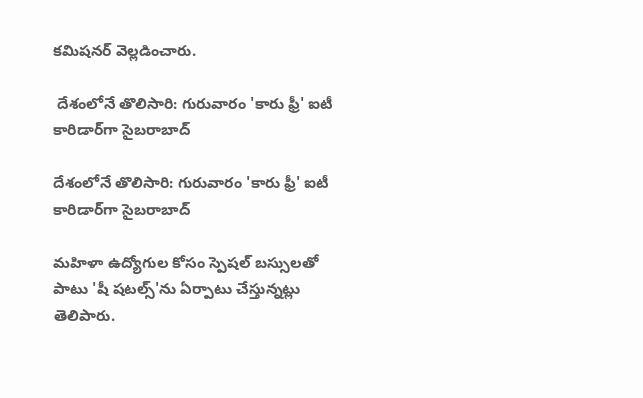కమిషనర్ వెల్లడించారు.

 దేశంలోనే తొలిసారి: గురువారం 'కారు ఫ్రీ' ఐటీ కారిడార్‌గా సైబరాబాద్

దేశంలోనే తొలిసారి: గురువారం 'కారు ఫ్రీ' ఐటీ కారిడార్‌గా సైబరాబాద్

మహిళా ఉద్యోగుల కోసం స్పెషల్ బస్సులతో పాటు 'షీ షటల్స్'ను ఏర్పాటు చేస్తున్నట్లు తెలిపారు.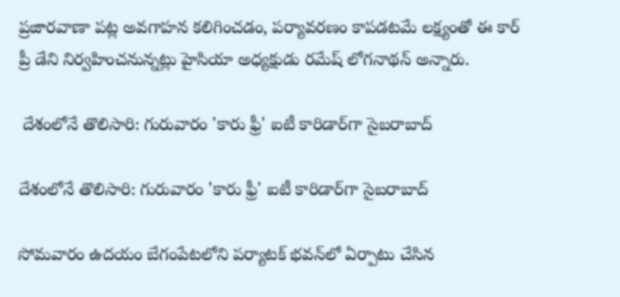ప్రజారవాణా పట్ల అవగాహన కలిగించడం, పర్యావరణం కాపడటమే లక్ష్యంతో ఈ కార్ ప్రీ డేని నిర్వహించనున్నట్లు హైసియా అధ్యక్షుడు రమేష్ లోగనాథన్ అన్నారు.

 దేశంలోనే తొలిసారి: గురువారం 'కారు ఫ్రీ' ఐటీ కారిడార్‌గా సైబరాబాద్

దేశంలోనే తొలిసారి: గురువారం 'కారు ఫ్రీ' ఐటీ కారిడార్‌గా సైబరాబాద్

సోమవారం ఉదయం బేగంపేటలోని పర్యాటక్ భవన్‌లో ఏర్పాటు చేసిన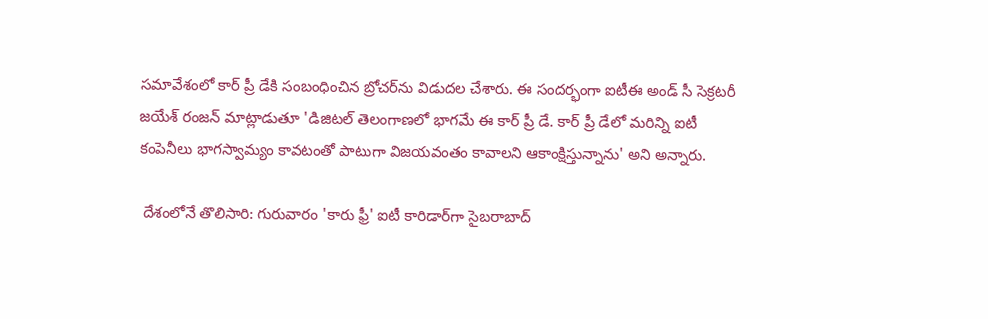సమావేశంలో కార్ ప్రీ డేకి సంబంధించిన బ్రోచర్‌ను విడుదల చేశారు. ఈ సందర్భంగా ఐటీఈ అండ్ సీ సెక్రటరీ జయేశ్ రంజన్ మాట్లాడుతూ 'డిజిటల్ తెలంగాణలో భాగమే ఈ కార్ ప్రీ డే. కార్ ప్రీ డేలో మరిన్ని ఐటీ కంపెనీలు భాగస్వామ్యం కావటంతో పాటుగా విజయవంతం కావాలని ఆకాంక్షిస్తున్నాను' అని అన్నారు.

 దేశంలోనే తొలిసారి: గురువారం 'కారు ఫ్రీ' ఐటీ కారిడార్‌గా సైబరాబాద్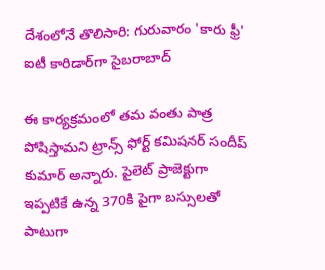దేశంలోనే తొలిసారి: గురువారం 'కారు ఫ్రీ' ఐటీ కారిడార్‌గా సైబరాబాద్

ఈ కార్యక్రమంలో తమ వంతు పాత్ర పోషిస్తామని ట్రాన్స్ ఫోర్ట్ కమిషనర్ సందీప్ కుమార్ అన్నారు. పైలెట్ ప్రాజెక్టుగా ఇప్పటికే ఉన్న 370కి పైగా బస్సులతో పాటుగా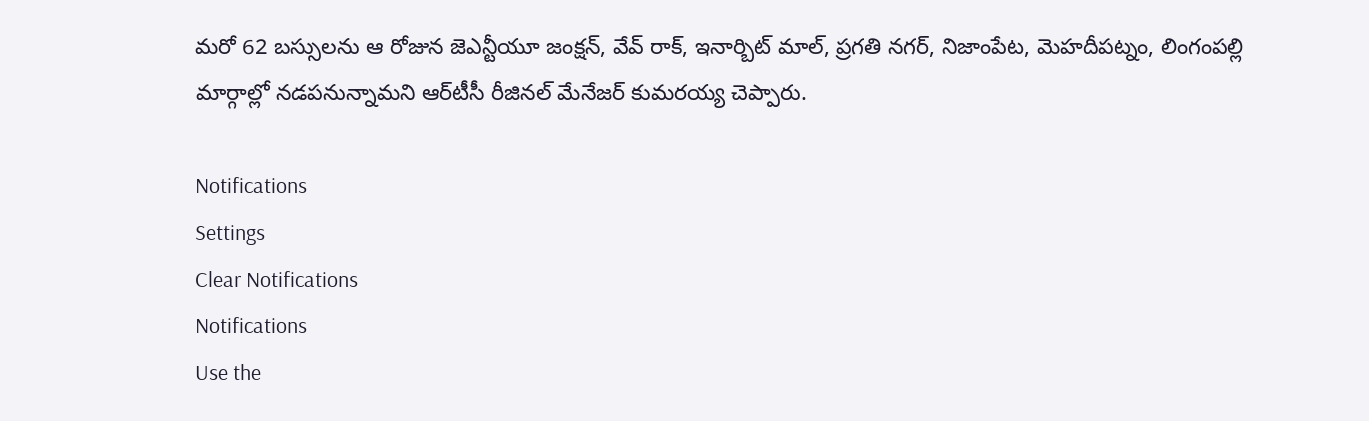మరో 62 బస్సులను ఆ రోజున జెఎన్టీయూ జంక్షన్, వేవ్ రాక్, ఇనార్బిట్ మాల్, ప్రగతి నగర్, నిజాంపేట, మెహదీపట్నం, లింగంపల్లి మార్గాల్లో నడపనున్నామని ఆర్‌టీసీ రీజినల్ మేనేజర్ కుమరయ్య చెప్పారు.

Notifications
Settings
Clear Notifications
Notifications
Use the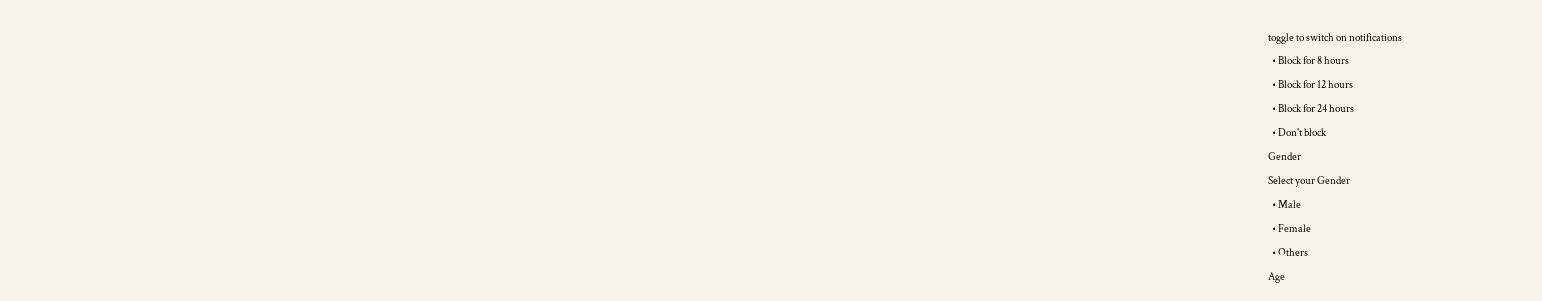toggle to switch on notifications
  • Block for 8 hours
  • Block for 12 hours
  • Block for 24 hours
  • Don't block
Gender
Select your Gender
  • Male
  • Female
  • Others
Age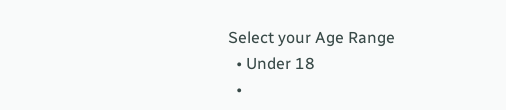Select your Age Range
  • Under 18
  •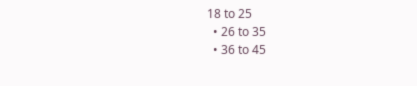18 to 25
  • 26 to 35
  • 36 to 45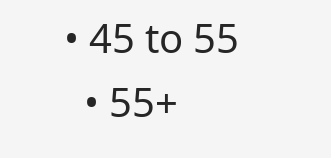• 45 to 55
  • 55+